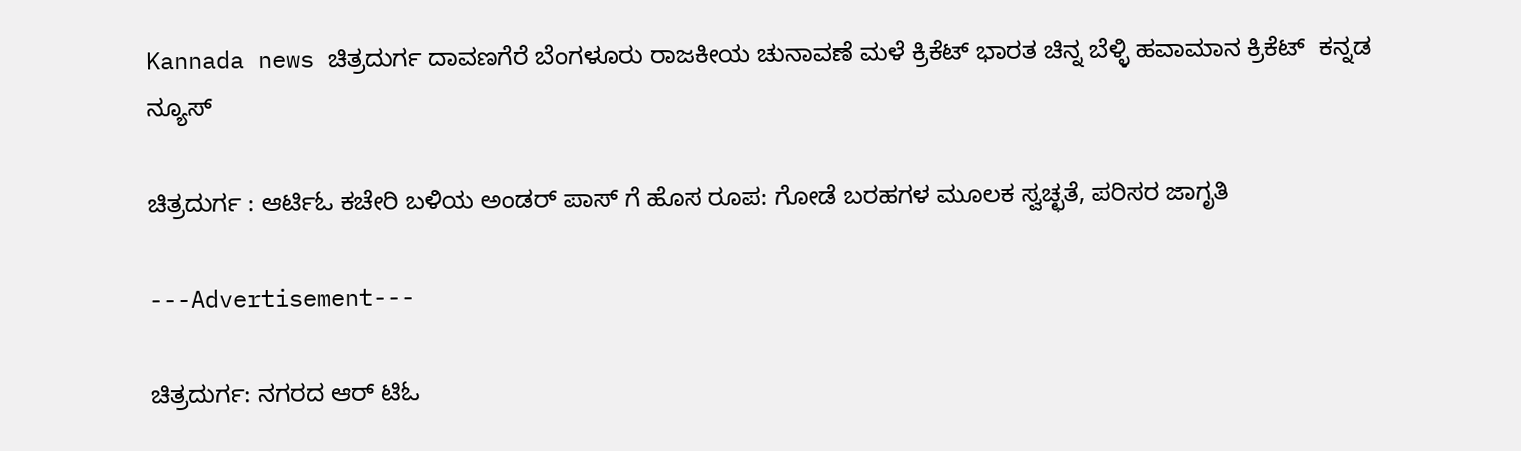Kannada news ಚಿತ್ರದುರ್ಗ ದಾವಣಗೆರೆ ಬೆಂಗಳೂರು ರಾಜಕೀಯ ಚುನಾವಣೆ ಮಳೆ ಕ್ರಿಕೆಟ್ ಭಾರತ ಚಿನ್ನ ಬೆಳ್ಳಿ ಹವಾಮಾನ ಕ್ರಿಕೆಟ್  ಕನ್ನಡ ನ್ಯೂಸ್

ಚಿತ್ರದುರ್ಗ : ಆರ್ಟಿಓ ಕಚೇರಿ ಬಳಿಯ ಅಂಡರ್ ಪಾಸ್ ಗೆ ಹೊಸ ರೂಪ: ಗೋಡೆ ಬರಹಗಳ ಮೂಲಕ ಸ್ವಚ್ಛತೆ, ಪರಿಸರ ಜಾಗೃತಿ

---Advertisement---

ಚಿತ್ರದುರ್ಗ: ನಗರದ ಆರ್ ಟಿಓ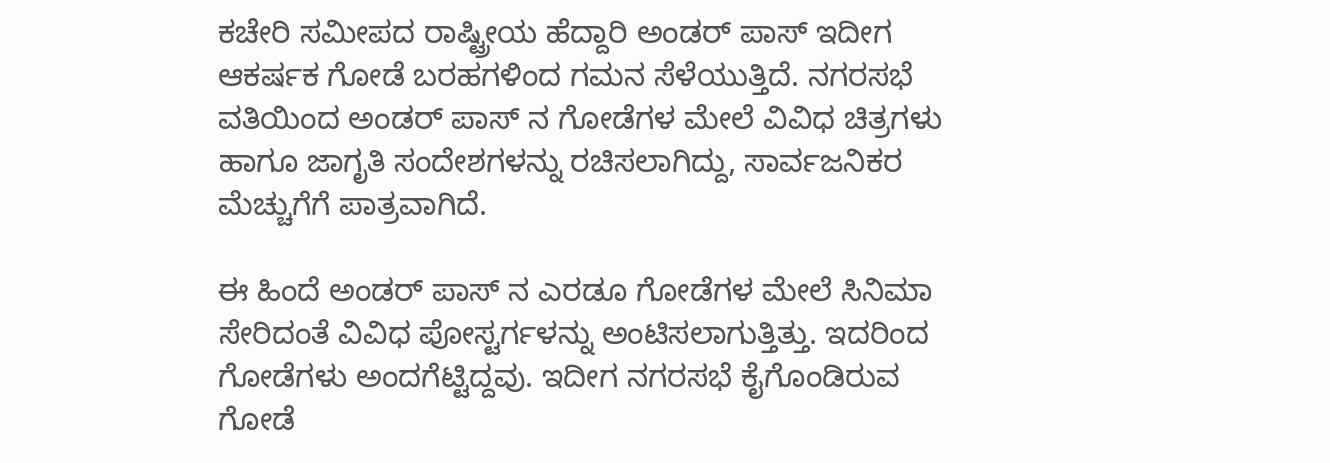ಕಚೇರಿ ಸಮೀಪದ ರಾಷ್ಟ್ರೀಯ ಹೆದ್ದಾರಿ ಅಂಡರ್ ಪಾಸ್ ಇದೀಗ ಆಕರ್ಷಕ ಗೋಡೆ ಬರಹಗಳಿಂದ ಗಮನ ಸೆಳೆಯುತ್ತಿದೆ. ನಗರಸಭೆ ವತಿಯಿಂದ ಅಂಡರ್ ಪಾಸ್ ನ ಗೋಡೆಗಳ ಮೇಲೆ ವಿವಿಧ ಚಿತ್ರಗಳು ಹಾಗೂ ಜಾಗೃತಿ ಸಂದೇಶಗಳನ್ನು ರಚಿಸಲಾಗಿದ್ದು, ಸಾರ್ವಜನಿಕರ ಮೆಚ್ಚುಗೆಗೆ ಪಾತ್ರವಾಗಿದೆ.

ಈ ಹಿಂದೆ ಅಂಡರ್ ಪಾಸ್ ನ ಎರಡೂ ಗೋಡೆಗಳ ಮೇಲೆ ಸಿನಿಮಾ ಸೇರಿದಂತೆ ವಿವಿಧ ಪೋಸ್ಟರ್ಗಳನ್ನು ಅಂಟಿಸಲಾಗುತ್ತಿತ್ತು. ಇದರಿಂದ ಗೋಡೆಗಳು ಅಂದಗೆಟ್ಟಿದ್ದವು. ಇದೀಗ ನಗರಸಭೆ ಕೈಗೊಂಡಿರುವ ಗೋಡೆ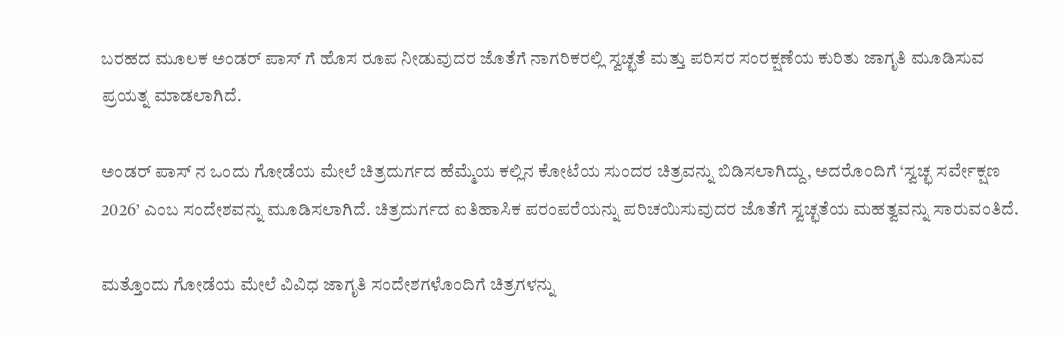ಬರಹದ ಮೂಲಕ ಅಂಡರ್ ಪಾಸ್ ಗೆ ಹೊಸ ರೂಪ ನೀಡುವುದರ ಜೊತೆಗೆ ನಾಗರಿಕರಲ್ಲಿ ಸ್ವಚ್ಛತೆ ಮತ್ತು ಪರಿಸರ ಸಂರಕ್ಷಣೆಯ ಕುರಿತು ಜಾಗೃತಿ ಮೂಡಿಸುವ ಪ್ರಯತ್ನ ಮಾಡಲಾಗಿದೆ.

ಅಂಡರ್ ಪಾಸ್ ನ ಒಂದು ಗೋಡೆಯ ಮೇಲೆ ಚಿತ್ರದುರ್ಗದ ಹೆಮ್ಮೆಯ ಕಲ್ಲಿನ ಕೋಟೆಯ ಸುಂದರ ಚಿತ್ರವನ್ನು ಬಿಡಿಸಲಾಗಿದ್ದು, ಅದರೊಂದಿಗೆ ‘ಸ್ವಚ್ಛ ಸರ್ವೇಕ್ಷಣ 2026’ ಎಂಬ ಸಂದೇಶವನ್ನು ಮೂಡಿಸಲಾಗಿದೆ. ಚಿತ್ರದುರ್ಗದ ಐತಿಹಾಸಿಕ ಪರಂಪರೆಯನ್ನು ಪರಿಚಯಿಸುವುದರ ಜೊತೆಗೆ ಸ್ವಚ್ಛತೆಯ ಮಹತ್ವವನ್ನು ಸಾರುವಂತಿದೆ.

ಮತ್ತೊಂದು ಗೋಡೆಯ ಮೇಲೆ ವಿವಿಧ ಜಾಗೃತಿ ಸಂದೇಶಗಳೊಂದಿಗೆ ಚಿತ್ರಗಳನ್ನು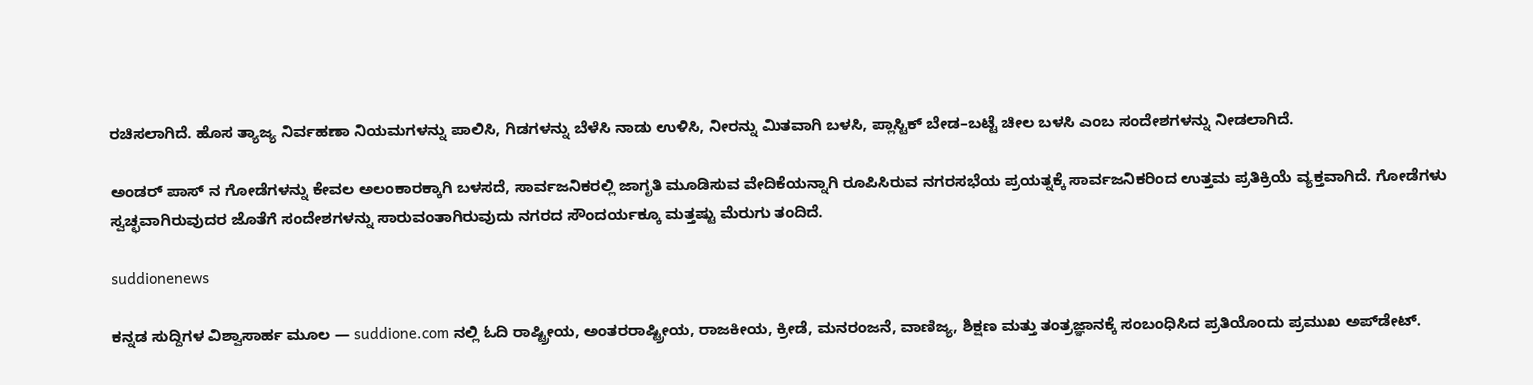ರಚಿಸಲಾಗಿದೆ. ಹೊಸ ತ್ಯಾಜ್ಯ ನಿರ್ವಹಣಾ ನಿಯಮಗಳನ್ನು ಪಾಲಿಸಿ, ಗಿಡಗಳನ್ನು ಬೆಳೆಸಿ ನಾಡು ಉಳಿಸಿ, ನೀರನ್ನು ಮಿತವಾಗಿ ಬಳಸಿ, ಪ್ಲಾಸ್ಟಿಕ್ ಬೇಡ–ಬಟ್ಟೆ ಚೀಲ ಬಳಸಿ ಎಂಬ ಸಂದೇಶಗಳನ್ನು ನೀಡಲಾಗಿದೆ.

ಅಂಡರ್ ಪಾಸ್ ನ ಗೋಡೆಗಳನ್ನು ಕೇವಲ ಅಲಂಕಾರಕ್ಕಾಗಿ ಬಳಸದೆ, ಸಾರ್ವಜನಿಕರಲ್ಲಿ ಜಾಗೃತಿ ಮೂಡಿಸುವ ವೇದಿಕೆಯನ್ನಾಗಿ ರೂಪಿಸಿರುವ ನಗರಸಭೆಯ ಪ್ರಯತ್ನಕ್ಕೆ ಸಾರ್ವಜನಿಕರಿಂದ ಉತ್ತಮ ಪ್ರತಿಕ್ರಿಯೆ ವ್ಯಕ್ತವಾಗಿದೆ. ಗೋಡೆಗಳು ಸ್ವಚ್ಛವಾಗಿರುವುದರ ಜೊತೆಗೆ ಸಂದೇಶಗಳನ್ನು ಸಾರುವಂತಾಗಿರುವುದು ನಗರದ ಸೌಂದರ್ಯಕ್ಕೂ ಮತ್ತಷ್ಟು ಮೆರುಗು ತಂದಿದೆ.

suddionenews

ಕನ್ನಡ ಸುದ್ದಿಗಳ ವಿಶ್ವಾಸಾರ್ಹ ಮೂಲ — suddione.com ನಲ್ಲಿ ಓದಿ ರಾಷ್ಟ್ರೀಯ, ಅಂತರರಾಷ್ಟ್ರೀಯ, ರಾಜಕೀಯ, ಕ್ರೀಡೆ, ಮನರಂಜನೆ, ವಾಣಿಜ್ಯ, ಶಿಕ್ಷಣ ಮತ್ತು ತಂತ್ರಜ್ಞಾನಕ್ಕೆ ಸಂಬಂಧಿಸಿದ ಪ್ರತಿಯೊಂದು ಪ್ರಮುಖ ಅಪ್‌ಡೇಟ್.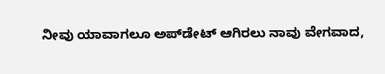ನೀವು ಯಾವಾಗಲೂ ಅಪ್‌ಡೇಟ್ ಆಗಿರಲು ನಾವು ವೇಗವಾದ,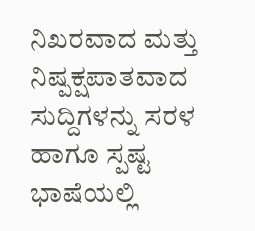ನಿಖರವಾದ ಮತ್ತು ನಿಷ್ಪಕ್ಷಪಾತವಾದ ಸುದ್ದಿಗಳನ್ನು ಸರಳ ಹಾಗೂ ಸ್ಪಷ್ಟ ಭಾಷೆಯಲ್ಲಿ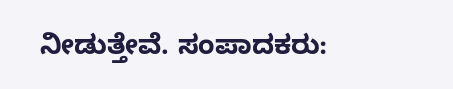ನೀಡುತ್ತೇವೆ. ಸಂಪಾದಕರು: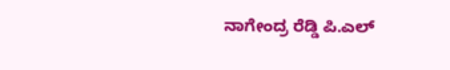ನಾಗೇಂದ್ರ ರೆಡ್ಡಿ ಪಿ.ಎಲ್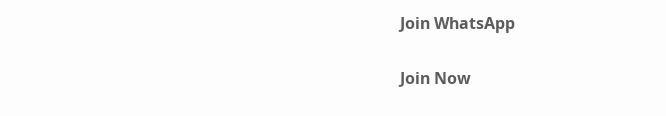Join WhatsApp

Join Now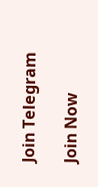Join Telegram

Join Now